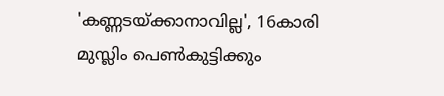'കണ്ണടയ്ക്കാനാവില്ല', 16കാരി മുസ്ലിം പെൺകുട്ടിക്കും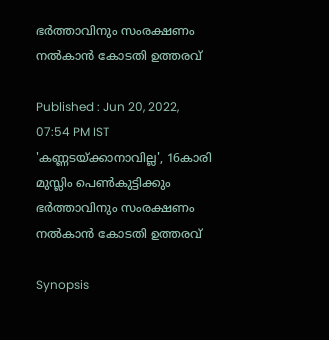ഭർത്താവിനും സംരക്ഷണം നൽകാൻ കോടതി ഉത്തരവ്

Published : Jun 20, 2022, 07:54 PM IST
'കണ്ണടയ്ക്കാനാവില്ല', 16കാരി മുസ്ലിം പെൺകുട്ടിക്കും ഭർത്താവിനും സംരക്ഷണം നൽകാൻ കോടതി ഉത്തരവ്

Synopsis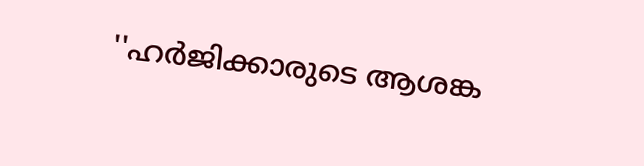''ഹർജിക്കാരുടെ ആശങ്ക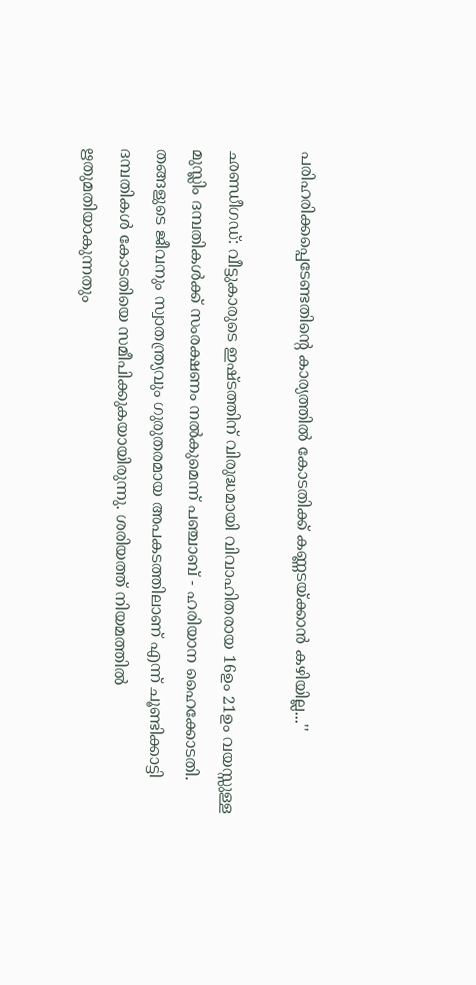പരിഹരിക്കപ്പെടേണ്ടതിന്റെ കാര്യത്തിൽ കോടതിക്ക് കണ്ണടയ്ക്കാൻ കഴിയില്ല...''

ഛണ്ഡീഗഡ്: വീട്ടുകാരുടെ ഇഷ്ടത്തിന് വിരുദ്ധമായി വിവാഹിതരായ 16ഉം 21ഉം വയസ്സുള്ള മുസ്ലിം ദമ്പതികൾക്ക് സംരക്ഷണം നൽകുമെന്ന് പഞ്ചാബ് - ഹരിയാന ഹൈക്കോടതി. തങ്ങളുടെ ജീവനും സ്വാതന്ത്ര്യവും ഗുരുതരമായ അപകടത്തിലാണ് എന്ന് ചൂണ്ടിക്കാട്ടി ദമ്പതികൾ കോടതിയെ സമീപിക്കുകയായിരുന്നു. ശരിയത്ത് നിയമത്തിൽ ഋതുമതിയാകുന്നതും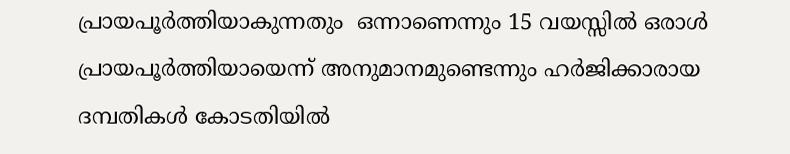പ്രായപൂർത്തിയാകുന്നതും  ഒന്നാണെന്നും 15 വയസ്സിൽ ഒരാൾ പ്രായപൂർത്തിയായെന്ന് അനുമാനമുണ്ടെന്നും ഹർജിക്കാരായ ദമ്പതികൾ കോടതിയിൽ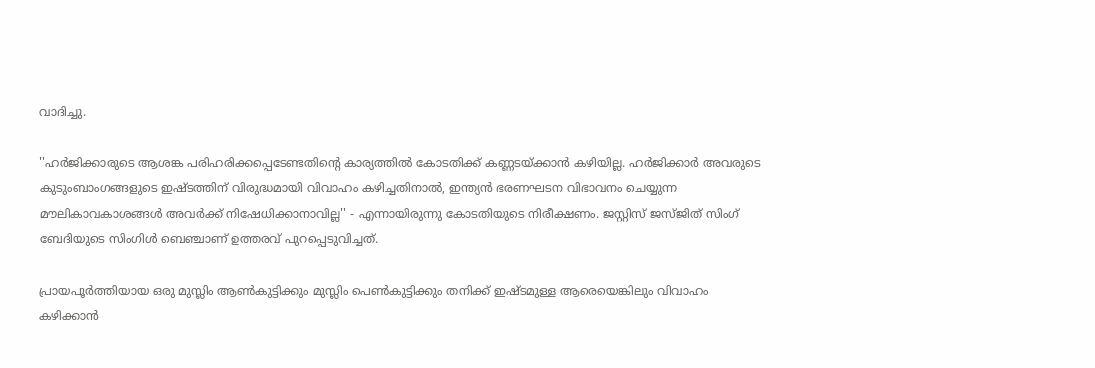വാദിച്ചു.

''ഹർജിക്കാരുടെ ആശങ്ക പരിഹരിക്കപ്പെടേണ്ടതിന്റെ കാര്യത്തിൽ കോടതിക്ക് കണ്ണടയ്ക്കാൻ കഴിയില്ല. ഹർജിക്കാർ അവരുടെ കുടുംബാംഗങ്ങളുടെ ഇഷ്ടത്തിന് വിരുദ്ധമായി വിവാഹം കഴിച്ചതിനാൽ, ഇന്ത്യൻ ഭരണഘടന വിഭാവനം ചെയ്യുന്ന മൗലികാവകാശങ്ങൾ അവർക്ക് നിഷേധിക്കാനാവില്ല'' - എന്നായിരുന്നു കോടതിയുടെ നിരീക്ഷണം. ജസ്റ്റിസ് ജസ്ജിത് സിംഗ് ബേദിയുടെ സിംഗിൾ ബെഞ്ചാണ് ഉത്തരവ് പുറപ്പെടുവിച്ചത്.

പ്രായപൂർത്തിയായ ഒരു മുസ്ലിം ആൺകുട്ടിക്കും മുസ്ലിം പെൺകുട്ടിക്കും തനിക്ക് ഇഷ്ടമുള്ള ആരെയെങ്കിലും വിവാഹം കഴിക്കാൻ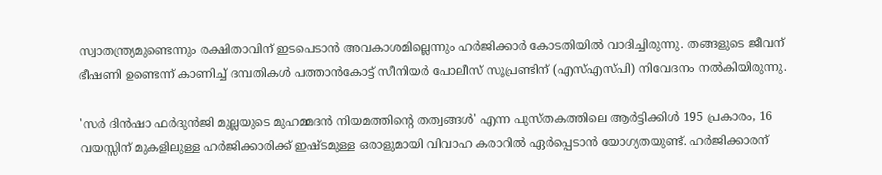സ്വാതന്ത്ര്യമുണ്ടെന്നും രക്ഷിതാവിന് ഇടപെടാൻ അവകാശമില്ലെന്നും ഹർജിക്കാർ കോടതിയിൽ വാദിച്ചിരുന്നു. തങ്ങളുടെ ജീവന് ഭീഷണി ഉണ്ടെന്ന് കാണിച്ച് ദമ്പതികൾ പത്താൻകോട്ട് സീനിയർ പോലീസ് സൂപ്രണ്ടിന് (എസ്എസ്പി) നിവേദനം നൽകിയിരുന്നു.

'സർ ദിൻഷാ ഫർദുൻജി മുല്ലയുടെ മുഹമ്മദൻ നിയമത്തിന്റെ തത്വങ്ങൾ' എന്ന പുസ്തകത്തിലെ ആർട്ടിക്കിൾ 195 പ്രകാരം, 16 വയസ്സിന് മുകളിലുള്ള ഹർജിക്കാരിക്ക് ഇഷ്ടമുള്ള ഒരാളുമായി വിവാഹ കരാറിൽ ഏർപ്പെടാൻ യോഗ്യതയുണ്ട്. ഹർജിക്കാരന്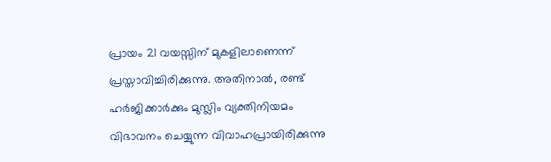പ്രായം 21 വയസ്സിന് മുകളിലാണെന്ന് പ്രസ്താവിച്ചിരിക്കുന്നു. അതിനാൽ, രണ്ട് ഹർജിക്കാർക്കും മുസ്ലിം വ്യക്തിനിയമം വിഭാവനം ചെയ്യുന്ന വിവാഹപ്രായിരിക്കുന്നു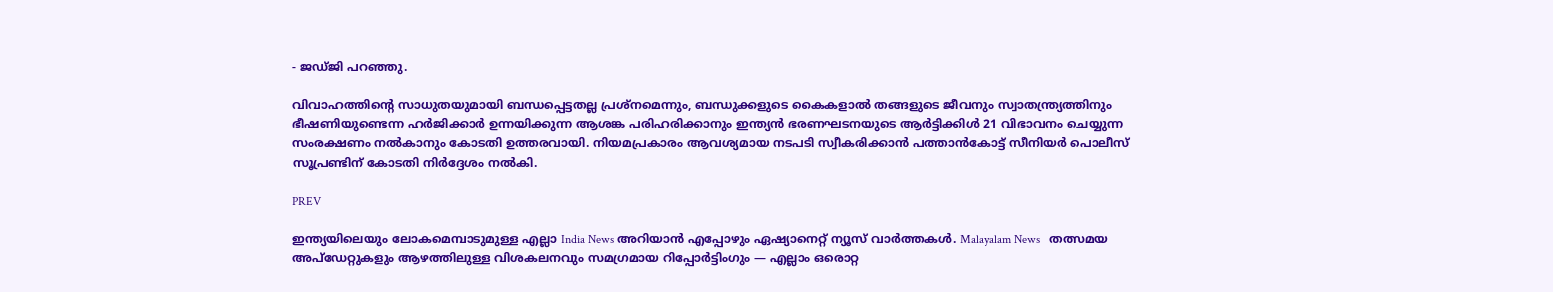- ജഡ്ജി പറഞ്ഞു.

വിവാഹത്തിന്റെ സാധുതയുമായി ബന്ധപ്പെട്ടതല്ല പ്രശ്‌നമെന്നും, ബന്ധുക്കളുടെ കൈകളാൽ തങ്ങളുടെ ജീവനും സ്വാതന്ത്ര്യത്തിനും ഭീഷണിയുണ്ടെന്ന ഹർജിക്കാർ ഉന്നയിക്കുന്ന ആശങ്ക പരിഹരിക്കാനും ഇന്ത്യൻ ഭരണഘടനയുടെ ആർട്ടിക്കിൾ 21 വിഭാവനം ചെയ്യുന്ന സംരക്ഷണം നൽകാനും കോടതി ഉത്തരവായി. നിയമപ്രകാരം ആവശ്യമായ നടപടി സ്വീകരിക്കാൻ പത്താൻകോട്ട് സീനിയർ പൊലീസ് സൂപ്രണ്ടിന് കോടതി നിർദ്ദേശം നൽകി.

PREV

ഇന്ത്യയിലെയും ലോകമെമ്പാടുമുള്ള എല്ലാ India News അറിയാൻ എപ്പോഴും ഏഷ്യാനെറ്റ് ന്യൂസ് വാർത്തകൾ. Malayalam News   തത്സമയ അപ്‌ഡേറ്റുകളും ആഴത്തിലുള്ള വിശകലനവും സമഗ്രമായ റിപ്പോർട്ടിംഗും — എല്ലാം ഒരൊറ്റ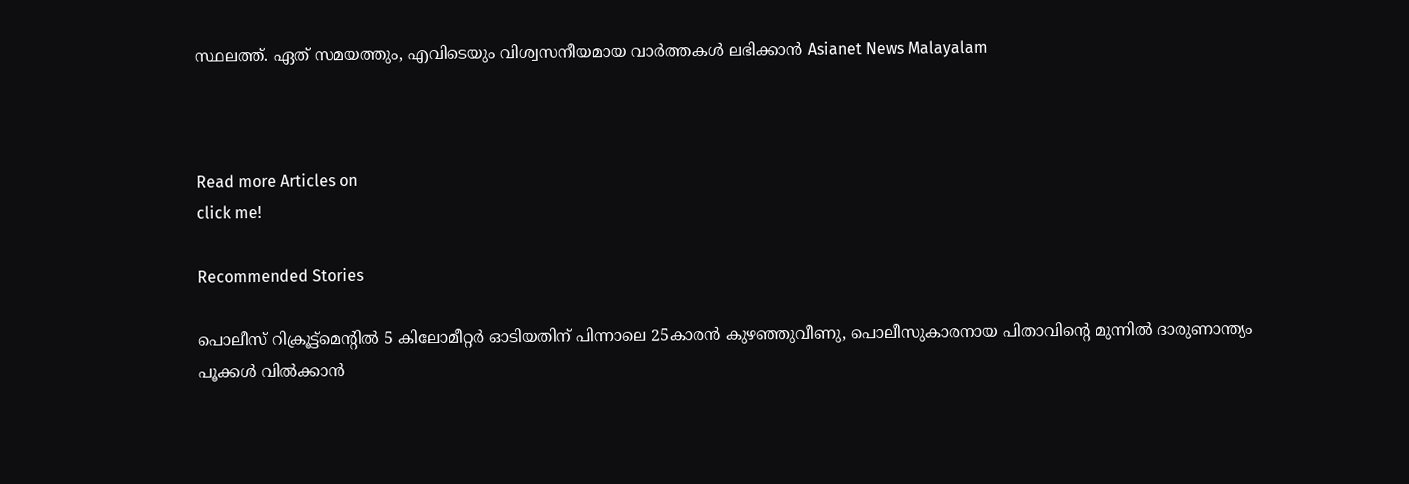സ്ഥലത്ത്. ഏത് സമയത്തും, എവിടെയും വിശ്വസനീയമായ വാർത്തകൾ ലഭിക്കാൻ Asianet News Malayalam



Read more Articles on
click me!

Recommended Stories

പൊലീസ് റിക്രൂട്ട്‌മെന്റിൽ 5 കിലോമീറ്റര്‍ ഓടിയതിന് പിന്നാലെ 25കാരൻ കുഴഞ്ഞുവീണു, പൊലീസുകാരനായ പിതാവിന്റെ മുന്നിൽ ദാരുണാന്ത്യം
പൂക്കൾ വിൽക്കാൻ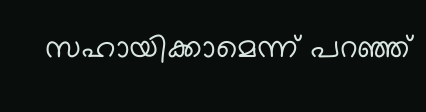സഹായിക്കാമെന്ന് പറഞ്ഞ്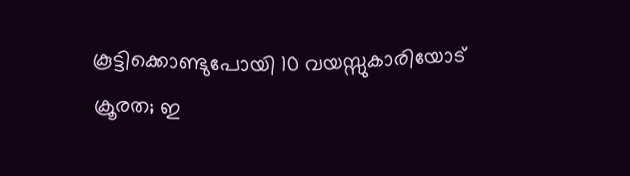കൂട്ടിക്കൊണ്ടുപോയി 10 വയസ്സുകാരിയോട് ക്രൂരത; ഇ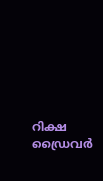റിക്ഷ ഡ്രൈവർ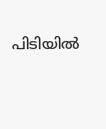പിടിയിൽ